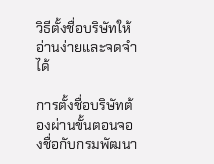วิธีตั้งชื่อบริษัทให้อ่านง่ายและจดจำได้

การตั้งชื่อบริษัทต้องผ่านขั้นตอนจองชื่อกับกรมพัฒนา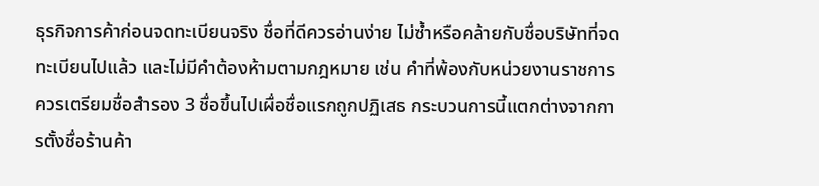ธุรกิจการค้าก่อนจดทะเบียนจริง ชื่อที่ดีควรอ่านง่าย ไม่ซ้ำหรือคล้ายกับชื่อบริษัทที่จดทะเบียนไปแล้ว และไม่มีคำต้องห้ามตามกฎหมาย เช่น คำที่พ้องกับหน่วยงานราชการ ควรเตรียมชื่อสำรอง 3 ชื่อขึ้นไปเผื่อชื่อแรกถูกปฏิเสธ กระบวนการนี้แตกต่างจากการตั้งชื่อร้านค้า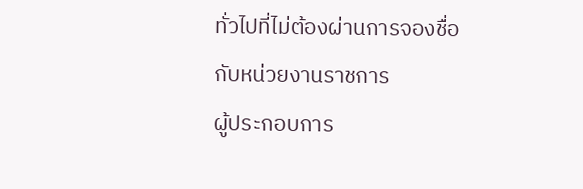ทั่วไปที่ไม่ต้องผ่านการจองชื่อกับหน่วยงานราชการ
ผู้ประกอบการ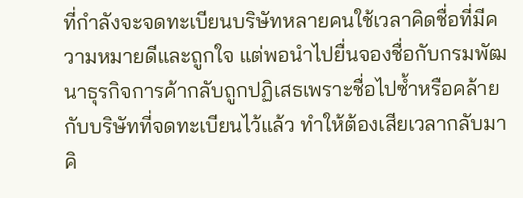ที่กำลังจะจดทะเบียนบริษัทหลายคนใช้เวลาคิดชื่อที่มีความหมายดีและถูกใจ แต่พอนำไปยื่นจองชื่อกับกรมพัฒนาธุรกิจการค้ากลับถูกปฏิเสธเพราะชื่อไปซ้ำหรือคล้ายกับบริษัทที่จดทะเบียนไว้แล้ว ทำให้ต้องเสียเวลากลับมาคิ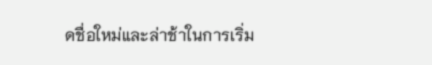ดชื่อใหม่และล่าช้าในการเริ่ม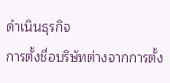ดำเนินธุรกิจ
การตั้งชื่อบริษัทต่างจากการตั้ง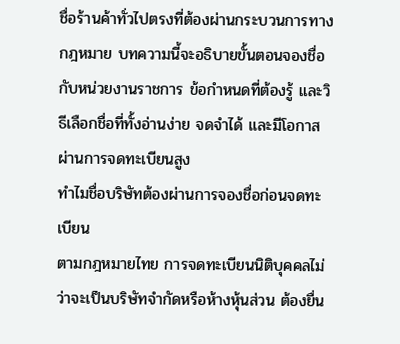ชื่อร้านค้าทั่วไปตรงที่ต้องผ่านกระบวนการทางกฎหมาย บทความนี้จะอธิบายขั้นตอนจองชื่อกับหน่วยงานราชการ ข้อกำหนดที่ต้องรู้ และวิธีเลือกชื่อที่ทั้งอ่านง่าย จดจำได้ และมีโอกาสผ่านการจดทะเบียนสูง
ทำไมชื่อบริษัทต้องผ่านการจองชื่อก่อนจดทะเบียน
ตามกฎหมายไทย การจดทะเบียนนิติบุคคลไม่ว่าจะเป็นบริษัทจำกัดหรือห้างหุ้นส่วน ต้องยื่น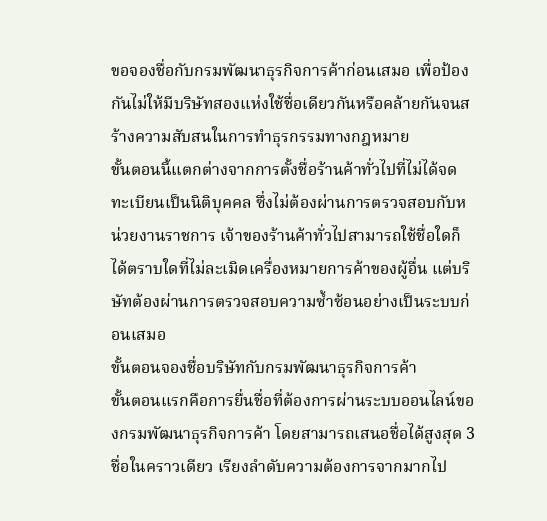ขอจองชื่อกับกรมพัฒนาธุรกิจการค้าก่อนเสมอ เพื่อป้องกันไม่ให้มีบริษัทสองแห่งใช้ชื่อเดียวกันหรือคล้ายกันจนสร้างความสับสนในการทำธุรกรรมทางกฎหมาย
ขั้นตอนนี้แตกต่างจากการตั้งชื่อร้านค้าทั่วไปที่ไม่ได้จดทะเบียนเป็นนิติบุคคล ซึ่งไม่ต้องผ่านการตรวจสอบกับหน่วยงานราชการ เจ้าของร้านค้าทั่วไปสามารถใช้ชื่อใดก็ได้ตราบใดที่ไม่ละเมิดเครื่องหมายการค้าของผู้อื่น แต่บริษัทต้องผ่านการตรวจสอบความซ้ำซ้อนอย่างเป็นระบบก่อนเสมอ
ขั้นตอนจองชื่อบริษัทกับกรมพัฒนาธุรกิจการค้า
ขั้นตอนแรกคือการยื่นชื่อที่ต้องการผ่านระบบออนไลน์ของกรมพัฒนาธุรกิจการค้า โดยสามารถเสนอชื่อได้สูงสุด 3 ชื่อในคราวเดียว เรียงลำดับความต้องการจากมากไป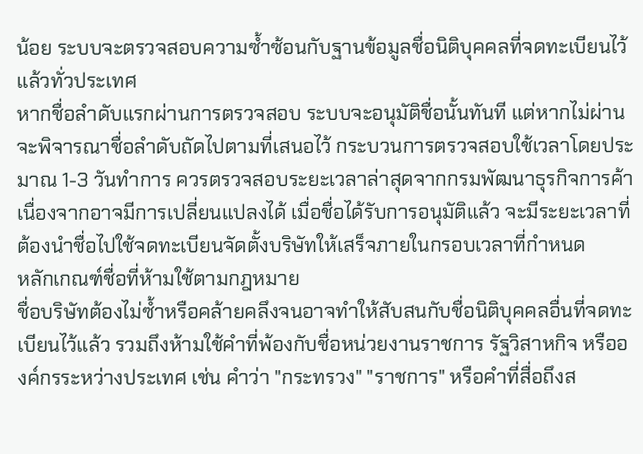น้อย ระบบจะตรวจสอบความซ้ำซ้อนกับฐานข้อมูลชื่อนิติบุคคลที่จดทะเบียนไว้แล้วทั่วประเทศ
หากชื่อลำดับแรกผ่านการตรวจสอบ ระบบจะอนุมัติชื่อนั้นทันที แต่หากไม่ผ่านจะพิจารณาชื่อลำดับถัดไปตามที่เสนอไว้ กระบวนการตรวจสอบใช้เวลาโดยประมาณ 1-3 วันทำการ ควรตรวจสอบระยะเวลาล่าสุดจากกรมพัฒนาธุรกิจการค้าเนื่องจากอาจมีการเปลี่ยนแปลงได้ เมื่อชื่อได้รับการอนุมัติแล้ว จะมีระยะเวลาที่ต้องนำชื่อไปใช้จดทะเบียนจัดตั้งบริษัทให้เสร็จภายในกรอบเวลาที่กำหนด
หลักเกณฑ์ชื่อที่ห้ามใช้ตามกฎหมาย
ชื่อบริษัทต้องไม่ซ้ำหรือคล้ายคลึงจนอาจทำให้สับสนกับชื่อนิติบุคคลอื่นที่จดทะเบียนไว้แล้ว รวมถึงห้ามใช้คำที่พ้องกับชื่อหน่วยงานราชการ รัฐวิสาหกิจ หรือองค์กรระหว่างประเทศ เช่น คำว่า "กระทรวง" "ราชการ" หรือคำที่สื่อถึงส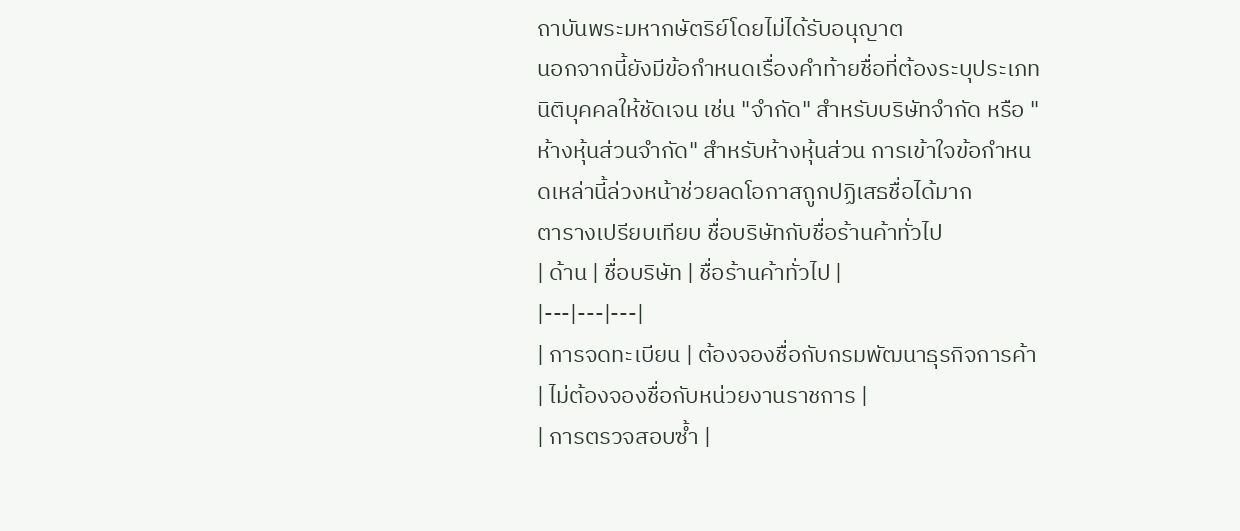ถาบันพระมหากษัตริย์โดยไม่ได้รับอนุญาต
นอกจากนี้ยังมีข้อกำหนดเรื่องคำท้ายชื่อที่ต้องระบุประเภทนิติบุคคลให้ชัดเจน เช่น "จำกัด" สำหรับบริษัทจำกัด หรือ "ห้างหุ้นส่วนจำกัด" สำหรับห้างหุ้นส่วน การเข้าใจข้อกำหนดเหล่านี้ล่วงหน้าช่วยลดโอกาสถูกปฏิเสธชื่อได้มาก
ตารางเปรียบเทียบ ชื่อบริษัทกับชื่อร้านค้าทั่วไป
| ด้าน | ชื่อบริษัท | ชื่อร้านค้าทั่วไป |
|---|---|---|
| การจดทะเบียน | ต้องจองชื่อกับกรมพัฒนาธุรกิจการค้า | ไม่ต้องจองชื่อกับหน่วยงานราชการ |
| การตรวจสอบซ้ำ |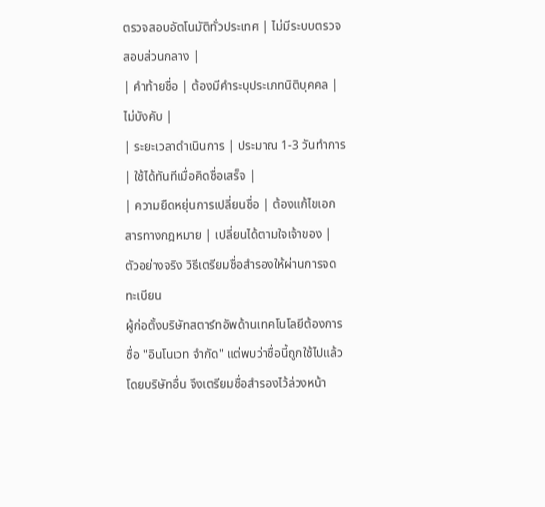ตรวจสอบอัตโนมัติทั่วประเทศ | ไม่มีระบบตรวจสอบส่วนกลาง |
| คำท้ายชื่อ | ต้องมีคำระบุประเภทนิติบุคคล | ไม่บังคับ |
| ระยะเวลาดำเนินการ | ประมาณ 1-3 วันทำการ | ใช้ได้ทันทีเมื่อคิดชื่อเสร็จ |
| ความยืดหยุ่นการเปลี่ยนชื่อ | ต้องแก้ไขเอกสารทางกฎหมาย | เปลี่ยนได้ตามใจเจ้าของ |
ตัวอย่างจริง วิธีเตรียมชื่อสำรองให้ผ่านการจดทะเบียน
ผู้ก่อตั้งบริษัทสตาร์ทอัพด้านเทคโนโลยีต้องการชื่อ "อินโนเวท จำกัด" แต่พบว่าชื่อนี้ถูกใช้ไปแล้วโดยบริษัทอื่น จึงเตรียมชื่อสำรองไว้ล่วงหน้า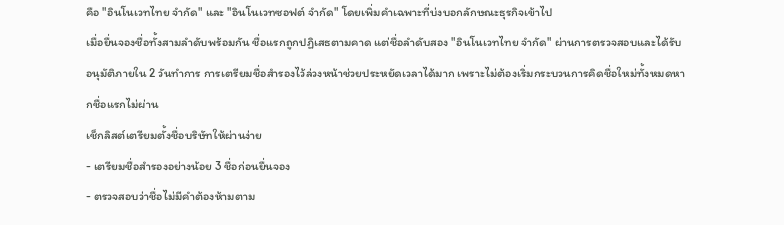คือ "อินโนเวทไทย จำกัด" และ "อินโนเวทซอฟต์ จำกัด" โดยเพิ่มคำเฉพาะที่บ่งบอกลักษณะธุรกิจเข้าไป
เมื่อยื่นจองชื่อทั้งสามลำดับพร้อมกัน ชื่อแรกถูกปฏิเสธตามคาด แต่ชื่อลำดับสอง "อินโนเวทไทย จำกัด" ผ่านการตรวจสอบและได้รับอนุมัติภายใน 2 วันทำการ การเตรียมชื่อสำรองไว้ล่วงหน้าช่วยประหยัดเวลาได้มาก เพราะไม่ต้องเริ่มกระบวนการคิดชื่อใหม่ทั้งหมดหากชื่อแรกไม่ผ่าน
เช็กลิสต์เตรียมตั้งชื่อบริษัทให้ผ่านง่าย
- เตรียมชื่อสำรองอย่างน้อย 3 ชื่อก่อนยื่นจอง
- ตรวจสอบว่าชื่อไม่มีคำต้องห้ามตาม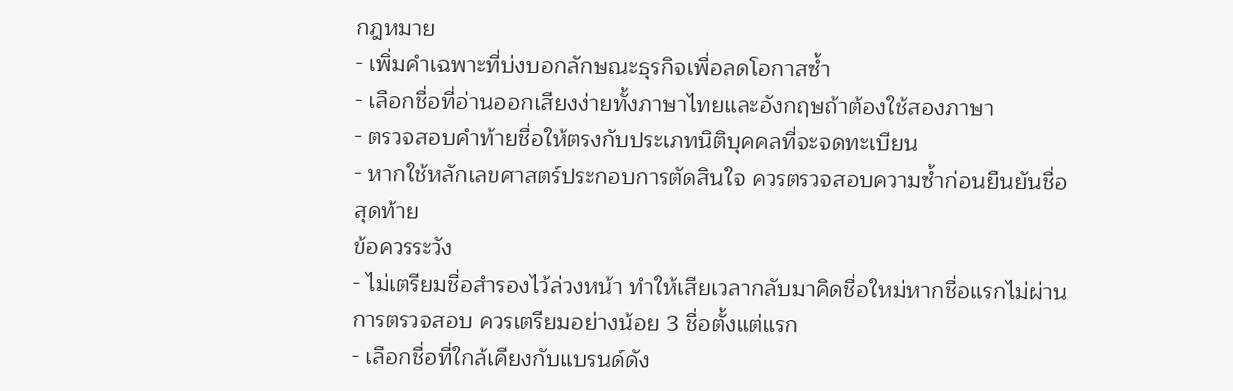กฎหมาย
- เพิ่มคำเฉพาะที่บ่งบอกลักษณะธุรกิจเพื่อลดโอกาสซ้ำ
- เลือกชื่อที่อ่านออกเสียงง่ายทั้งภาษาไทยและอังกฤษถ้าต้องใช้สองภาษา
- ตรวจสอบคำท้ายชื่อให้ตรงกับประเภทนิติบุคคลที่จะจดทะเบียน
- หากใช้หลักเลขศาสตร์ประกอบการตัดสินใจ ควรตรวจสอบความซ้ำก่อนยืนยันชื่อสุดท้าย
ข้อควรระวัง
- ไม่เตรียมชื่อสำรองไว้ล่วงหน้า ทำให้เสียเวลากลับมาคิดชื่อใหม่หากชื่อแรกไม่ผ่านการตรวจสอบ ควรเตรียมอย่างน้อย 3 ชื่อตั้งแต่แรก
- เลือกชื่อที่ใกล้เคียงกับแบรนด์ดัง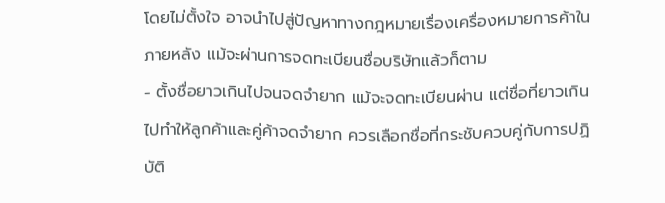โดยไม่ตั้งใจ อาจนำไปสู่ปัญหาทางกฎหมายเรื่องเครื่องหมายการค้าในภายหลัง แม้จะผ่านการจดทะเบียนชื่อบริษัทแล้วก็ตาม
- ตั้งชื่อยาวเกินไปจนจดจำยาก แม้จะจดทะเบียนผ่าน แต่ชื่อที่ยาวเกินไปทำให้ลูกค้าและคู่ค้าจดจำยาก ควรเลือกชื่อที่กระชับควบคู่กับการปฏิบัติ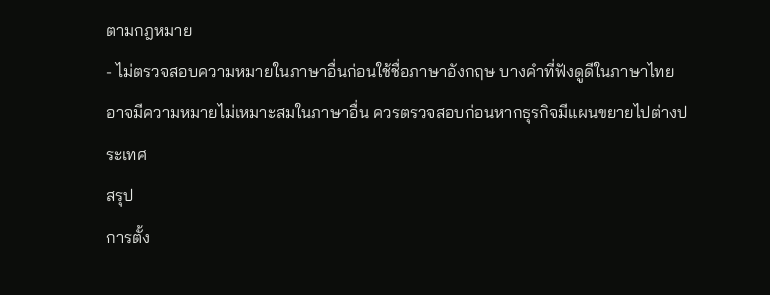ตามกฎหมาย
- ไม่ตรวจสอบความหมายในภาษาอื่นก่อนใช้ชื่อภาษาอังกฤษ บางคำที่ฟังดูดีในภาษาไทยอาจมีความหมายไม่เหมาะสมในภาษาอื่น ควรตรวจสอบก่อนหากธุรกิจมีแผนขยายไปต่างประเทศ
สรุป
การตั้ง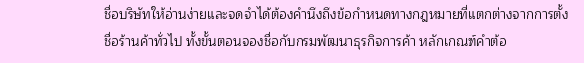ชื่อบริษัทให้อ่านง่ายและจดจำได้ต้องคำนึงถึงข้อกำหนดทางกฎหมายที่แตกต่างจากการตั้งชื่อร้านค้าทั่วไป ทั้งขั้นตอนจองชื่อกับกรมพัฒนาธุรกิจการค้า หลักเกณฑ์คำต้อ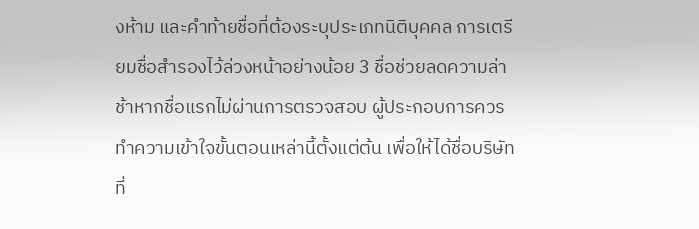งห้าม และคำท้ายชื่อที่ต้องระบุประเภทนิติบุคคล การเตรียมชื่อสำรองไว้ล่วงหน้าอย่างน้อย 3 ชื่อช่วยลดความล่าช้าหากชื่อแรกไม่ผ่านการตรวจสอบ ผู้ประกอบการควรทำความเข้าใจขั้นตอนเหล่านี้ตั้งแต่ต้น เพื่อให้ได้ชื่อบริษัทที่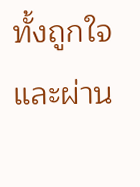ทั้งถูกใจและผ่าน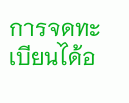การจดทะเบียนได้อ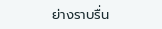ย่างราบรื่น